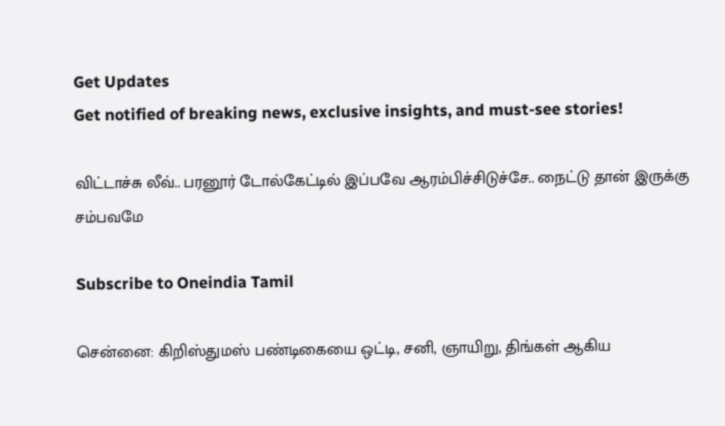Get Updates
Get notified of breaking news, exclusive insights, and must-see stories!

விட்டாச்சு லீவ்.. பரனூர் டோல்கேட்டில் இப்பவே ஆரம்பிச்சிடுச்சே.. நைட்டு தான் இருக்கு சம்பவமே

Subscribe to Oneindia Tamil

சென்னை: கிறிஸ்துமஸ் பண்டிகையை ஒட்டி, சனி, ஞாயிறு, திங்கள் ஆகிய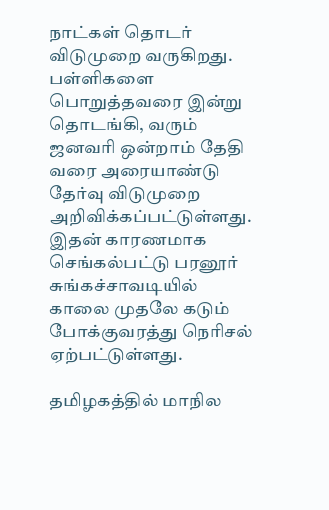நாட்கள் தொடர் விடுமுறை வருகிறது. பள்ளிகளை பொறுத்தவரை இன்று தொடங்கி, வரும் ஜனவரி ஒன்றாம் தேதி வரை அரையாண்டு தேர்வு விடுமுறை அறிவிக்கப்பட்டுள்ளது. இதன் காரணமாக செங்கல்பட்டு பரனூர் சுங்கச்சாவடியில் காலை முதலே கடும் போக்குவரத்து நெரிசல் ஏற்பட்டுள்ளது.

தமிழகத்தில் மாநில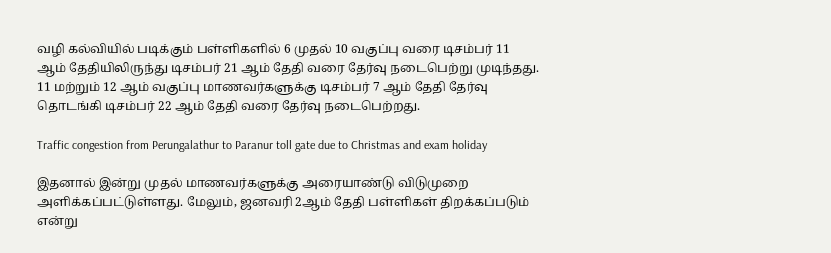வழி கல்வியில் படிக்கும் பள்ளிகளில் 6 முதல் 10 வகுப்பு வரை டிசம்பர் 11 ஆம் தேதியிலிருந்து டிசம்பர் 21 ஆம் தேதி வரை தேர்வு நடைபெற்று முடிந்தது. 11 மற்றும் 12 ஆம் வகுப்பு மாணவர்களுக்கு டிசம்பர் 7 ஆம் தேதி தேர்வு தொடங்கி டிசம்பர் 22 ஆம் தேதி வரை தேர்வு நடைபெற்றது.

Traffic congestion from Perungalathur to Paranur toll gate due to Christmas and exam holiday

இதனால் இன்று முதல் மாணவர்களுக்கு அரையாண்டு விடுமுறை அளிக்கப்பட்டுள்ளது. மேலும், ஜனவரி 2ஆம் தேதி பள்ளிகள் திறக்கப்படும் என்று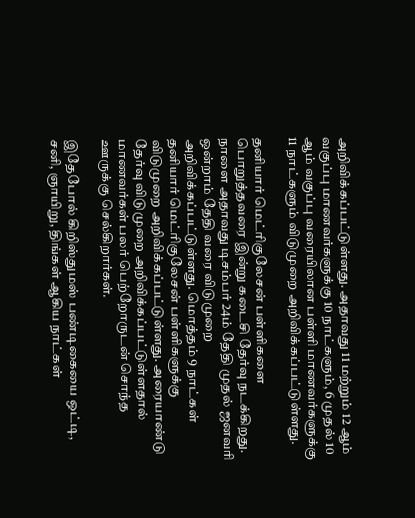அறிவிக்கப்பட்டுள்ளது. அதாவது 11 மற்றும் 12 ஆம் வகுப்பு மாணவர்களுக்கு 10 நாட்களும், 6 முதல் 10 ஆம் வகுப்பு வரையிலான பள்ளி மாணவர்களுக்கு 11 நாட்களும் விடுமுறை அறிவிக்கப்பட்டுள்ளது.

தனியார் மெட்ரிகுலேசன் பள்ளிகளை பொறுத்தவரை இன்று கடைசி தேர்வு நடக்கிறது. நாளை அதாவது டிசம்பர் 24ம் தேதி முதல் ஜனவரி ஒன்றாம் தேதி வரை விடுமுறை அறிவிக்கப்பட்டுள்ளது. மொத்தம் 9 நாட்கள் தனியார் மெட்ரிகுலேசன் பள்ளிகளுக்கு விடுமுறை அறிவிக்கப்பட்டுள்ளது. அரையாண்டு தேர்வு விடுமுறை அறிவிக்கப்பட்டுள்ளதால் மாணவர்கள் பலர் பெற்றோருடன் சொந்த ஊருக்கு செல்கிறார்கள்.

இதேபோல் கிறிஸ்துமஸ் பண்டிகையை ஒட்டி, சனி, ஞாயிறு, திங்கள் ஆகிய நாட்கள்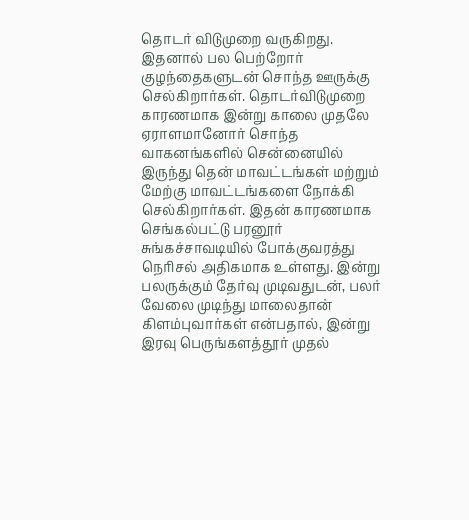தொடர் விடுமுறை வருகிறது. இதனால் பல பெற்றோர் குழந்தைகளுடன் சொந்த ஊருக்கு செல்கிறார்கள். தொடர்விடுமுறை காரணமாக இன்று காலை முதலே ஏராளமானோர் சொந்த வாகனங்களில் சென்னையில் இருந்து தென் மாவட்டங்கள் மற்றும் மேற்கு மாவட்டங்களை நோக்கி செல்கிறார்கள். இதன் காரணமாக செங்கல்பட்டு பரனூர் சுங்கச்சாவடியில் போக்குவரத்து நெரிசல் அதிகமாக உள்ளது. இன்று பலருக்கும் தேர்வு முடிவதுடன், பலர் வேலை முடிந்து மாலைதான் கிளம்புவார்கள் என்பதால், இன்று இரவு பெருங்களத்தூர் முதல்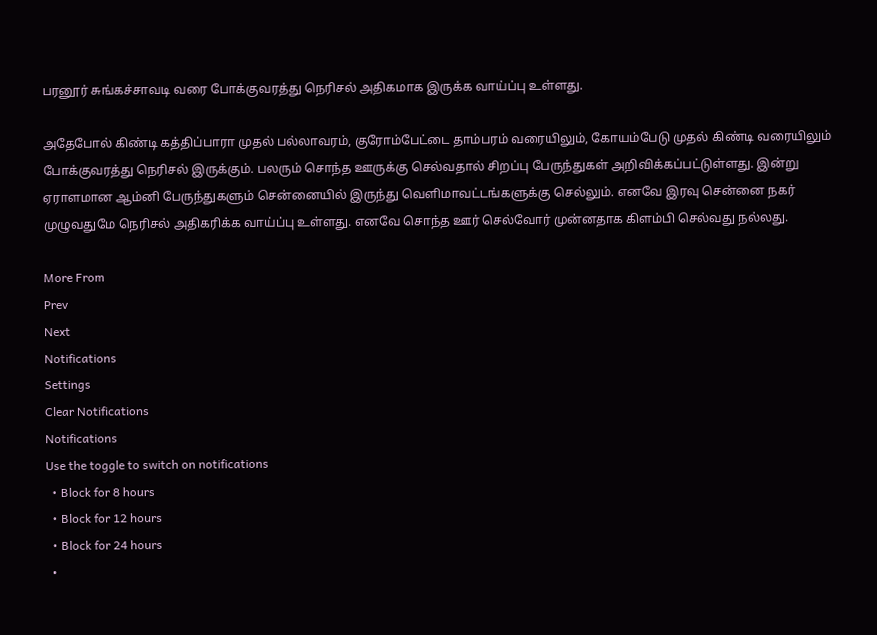பரனூர் சுங்கச்சாவடி வரை போக்குவரத்து நெரிசல் அதிகமாக இருக்க வாய்ப்பு உள்ளது.

அதேபோல் கிண்டி கத்திப்பாரா முதல் பல்லாவரம், குரோம்பேட்டை தாம்பரம் வரையிலும், கோயம்பேடு முதல் கிண்டி வரையிலும் போக்குவரத்து நெரிசல் இருக்கும். பலரும் சொந்த ஊருக்கு செல்வதால் சிறப்பு பேருந்துகள் அறிவிக்கப்பட்டுள்ளது. இன்று ஏராளமான ஆம்னி பேருந்துகளும் சென்னையில் இருந்து வெளிமாவட்டங்களுக்கு செல்லும். எனவே இரவு சென்னை நகர் முழுவதுமே நெரிசல் அதிகரிக்க வாய்ப்பு உள்ளது. எனவே சொந்த ஊர் செல்வோர் முன்னதாக கிளம்பி செல்வது நல்லது.

More From
Prev
Next
Notifications
Settings
Clear Notifications
Notifications
Use the toggle to switch on notifications
  • Block for 8 hours
  • Block for 12 hours
  • Block for 24 hours
  •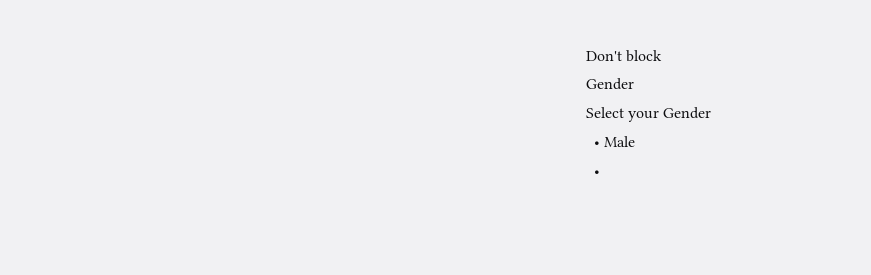Don't block
Gender
Select your Gender
  • Male
  •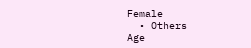Female
  • Others
Age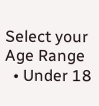Select your Age Range
  • Under 18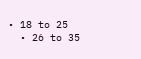• 18 to 25
  • 26 to 35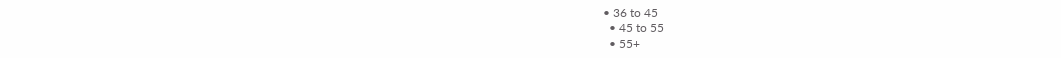• 36 to 45
  • 45 to 55
  • 55+